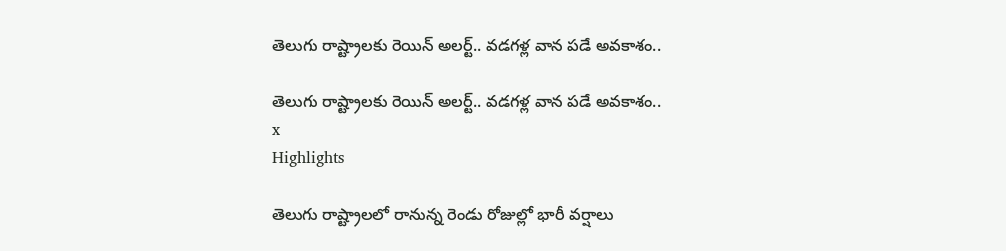తెలుగు రాష్ట్రాలకు రెయిన్ అలర్ట్.. వడగళ్ల వాన పడే అవకాశం..

తెలుగు రాష్ట్రాలకు రెయిన్ అలర్ట్.. వడగళ్ల వాన పడే అవకాశం..
x
Highlights

తెలుగు రాష్ట్రాలలో రానున్న రెండు రోజుల్లో భారీ వర్షాలు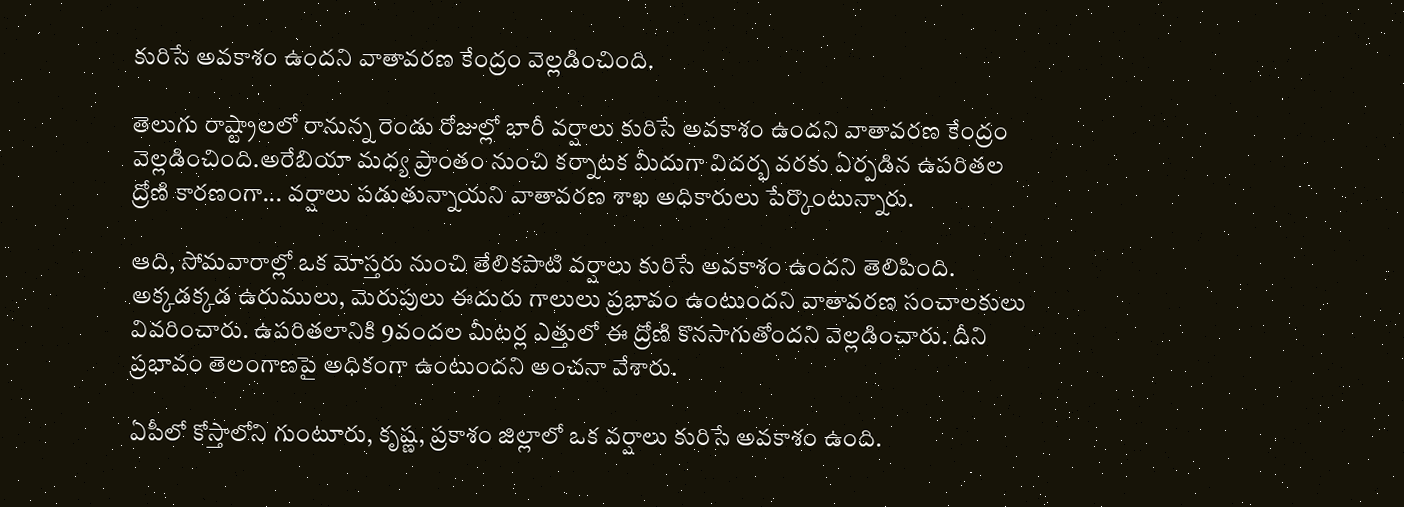కురిసే అవకాశం ఉందని వాతావరణ కేంద్రం వెల్లడించింది.

తెలుగు రాష్ట్రాలలో రానున్న రెండు రోజుల్లో భారీ వర్షాలు కురిసే అవకాశం ఉందని వాతావరణ కేంద్రం వెల్లడించింది.అరేబియా మధ్య ప్రాంతం నుంచి కర్నాటక మీదుగా విదర్భ వరకు ఏర్పడిన ఉపరితల ద్రోణి కారణంగా... వర్షాలు పడుతున్నాయని వాతావరణ శాఖ అధికారులు పేర్కొంటున్నారు.

ఆది, సోమవారాల్లో ఒక మోస్తరు నుంచి తేలికపాటి వర్షాలు కురిసే అవకాశం ఉందని తెలిపింది. అక్కడక్కడ ఉరుములు, మెరుపులు ఈదురు గాలులు ప్రభావం ఉంటుందని వాతావరణ సంచాలకులు వివరించారు. ఉపరితలానికి 9వందల మీటర్ల ఎత్తులో ఈ ద్రోణి కొనసాగుతోందని వెల్లడించారు. దీని ప్రభావం తెలంగాణపై అధికంగా ఉంటుందని అంచనా వేశారు.

ఏపీలో కోస్తాలోని గుంటూరు, కృష్ణ, ప్రకాశం జిల్లాలో ఒక వర్షాలు కురిసే అవకాశం ఉంది.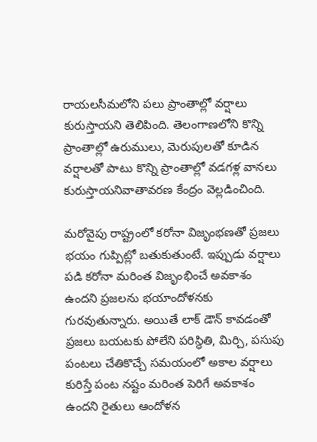రాయలసీమలోని పలు ప్రాంతాల్లో వర్షాలు కురుస్తాయని తెలిపింది. తెలంగాణలోని కొన్ని ప్రాంతాల్లో ఉరుములు, మెరుపులతో కూడిన వర్షాలతో పాటు కొన్ని ప్రాంతాల్లో వడగళ్ల వానలు కురుస్తాయనివాతావరణ కేంద్రం వెల్లడించింది.

మరోవైపు రాష్ట్రంలో కరోనా విజృంభణతో ప్రజలు భయం గుప్పిట్లో బతుకుతుంటే. ఇప్పుడు వర్షాలు పడి కరోనా మరింత విజృంభించే అవకాశం ఉందని ప్రజలను భయాందోళనకు గురవుతున్నారు. అయితే లాక్ డౌన్ కావడంతో ప్రజలు బయటకు పోలేని పరిస్థితి, మిర్చి, పసుపు పంటలు చేతికొచ్చే సమయంలో అకాల వర్షాలు కురిస్తే పంట నష్టం మరింత పెరిగే అవకాశం ఉందని రైతులు ఆందోళన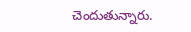చెందుతున్నారు.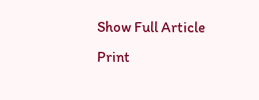Show Full Article
Print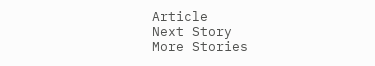Article
Next Story
More Stories